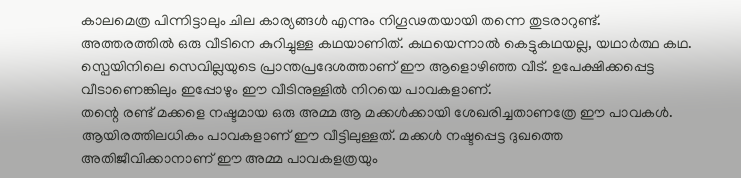കാലമെത്ര പിന്നിട്ടാലും ചില കാര്യങ്ങൾ എന്നും നിഗൂഢതയായി തന്നെ തുടരാറുണ്ട്. അത്തരത്തിൽ ഒരു വീടിനെ കുറിച്ചുള്ള കഥയാണിത്. കഥയെന്നാൽ കെട്ടുകഥയല്ല, യഥാർത്ഥ കഥ. സ്പെയിനിലെ സെവില്ലയുടെ പ്രാന്തപ്രദേശത്താണ് ഈ ആളൊഴിഞ്ഞ വീട്. ഉപേക്ഷിക്കപ്പെട്ട വീടാണെങ്കിലും ഇപ്പോഴും ഈ വീടിനുള്ളിൽ നിറയെ പാവകളാണ്.
തന്റെ രണ്ട് മക്കളെ നഷ്ടമായ ഒരു അമ്മ ആ മക്കൾക്കായി ശേഖരിച്ചതാണത്രേ ഈ പാവകൾ. ആയിരത്തിലധികം പാവകളാണ് ഈ വീട്ടിലുള്ളത്. മക്കൾ നഷ്ടപ്പെട്ട ദുഖത്തെ അതിജീവിക്കാനാണ് ഈ അമ്മ പാവകളത്രയും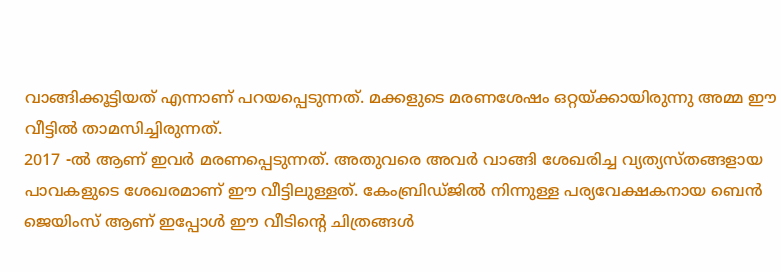വാങ്ങിക്കൂട്ടിയത് എന്നാണ് പറയപ്പെടുന്നത്. മക്കളുടെ മരണശേഷം ഒറ്റയ്ക്കായിരുന്നു അമ്മ ഈ വീട്ടിൽ താമസിച്ചിരുന്നത്.
2017 -ൽ ആണ് ഇവർ മരണപ്പെടുന്നത്. അതുവരെ അവർ വാങ്ങി ശേഖരിച്ച വ്യത്യസ്തങ്ങളായ പാവകളുടെ ശേഖരമാണ് ഈ വീട്ടിലുള്ളത്. കേംബ്രിഡ്ജിൽ നിന്നുള്ള പര്യവേക്ഷകനായ ബെൻ ജെയിംസ് ആണ് ഇപ്പോൾ ഈ വീടിന്റെ ചിത്രങ്ങൾ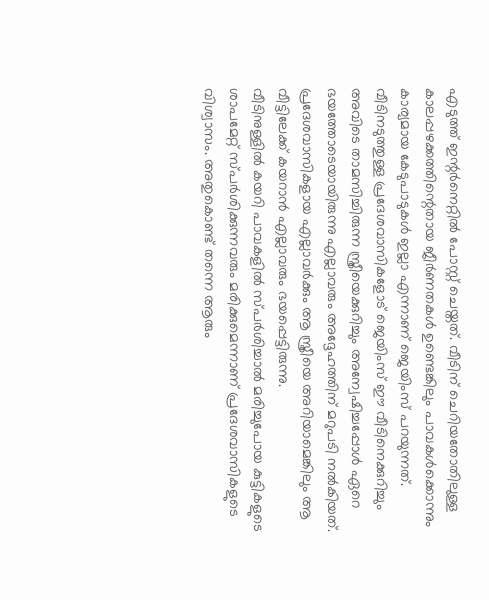എടുത്ത് ഇന്റർനെറ്റിൽ പോസ്റ്റ് ചെയ്തത്. വീടിന് ചെറിയതോതിലുള്ള കാലപ്പഴക്കത്തിന്റെതായ ജീർണതകൾ ഉണ്ടെങ്കിലും പാവകൾക്കൊന്നും കാര്യമായ കേടുപാടുകൾ ഇല്ലാ എന്നാണ് ജെയിംസ് പറയുന്നത്.
വീടിനടുത്തുള്ള പ്രദേശവാസികളോട് ജെയിംസ് ഈ വീടിനെക്കുറിച്ചും അവിടെ താമസിച്ചിരുന്ന സ്ത്രീയെക്കുറിച്ചും അന്വേഷിച്ചപ്പോൾ ഏറെ ഭയത്തോടെയായിരുന്നു എല്ലാവരും അദ്ദേഹത്തിന് മറുപടി നൽകിയത്. പ്രദേശവാസികളായ എല്ലാവർക്കും ആ സ്ത്രീയെ അറിയാമെങ്കിലും ആ വീട്ടിലേക്ക് കയറാൻ എല്ലാവരും ഭയപ്പെട്ടിരുന്നു.
വീടിനുള്ളിൽ കയറി പാവകളിൽ സ്പർശിച്ചാൽ മരിച്ചുപോയ കുട്ടികളുടെ ശാപമേറ്റ് സ്പർശിക്കുന്നവരും മരിക്കുമെന്നാണ് പ്രദേശവാസികളുടെ വിശ്വാസം. അതുകൊണ്ട് തന്നെ ആരും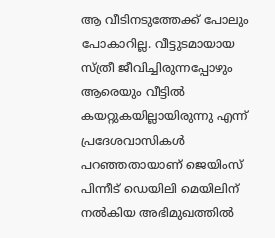ആ വീടിനടുത്തേക്ക് പോലും പോകാറില്ല. വീട്ടുടമായായ സ്ത്രീ ജീവിച്ചിരുന്നപ്പോഴും ആരെയും വീട്ടിൽ കയറ്റുകയില്ലായിരുന്നു എന്ന് പ്രദേശവാസികൾ പറഞ്ഞതായാണ് ജെയിംസ് പിന്നീട് ഡെയിലി മെയിലിന് നൽകിയ അഭിമുഖത്തിൽ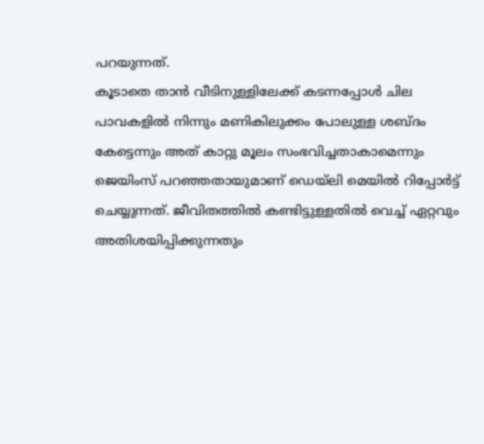പറയുന്നത്.
കൂടാതെ താൻ വീടിനുള്ളിലേക്ക് കടന്നപ്പോൾ ചില പാവകളിൽ നിന്നും മണികിലുക്കം പോലുള്ള ശബ്ദം കേട്ടെന്നും അത് കാറ്റു മൂലം സംഭവിച്ചതാകാമെന്നും ജെയിംസ് പറഞ്ഞതായുമാണ് ഡെയ്ലി മെയിൽ റിപ്പോർട്ട് ചെയ്യുന്നത്. ജീവിതത്തിൽ കണ്ടിട്ടുള്ളതിൽ വെച്ച് ഏറ്റവും അതിശയിപ്പിക്കുന്നതും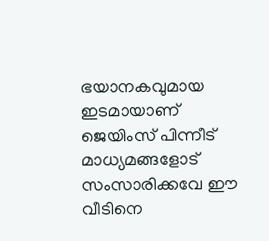ഭയാനകവുമായ ഇടമായാണ് ജെയിംസ് പിന്നീട് മാധ്യമങ്ങളോട് സംസാരിക്കവേ ഈ വീടിനെ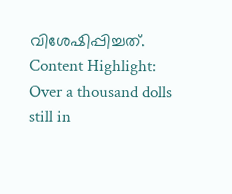വിശേഷിപ്പിച്ചത്.
Content Highlight: Over a thousand dolls still in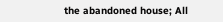the abandoned house; All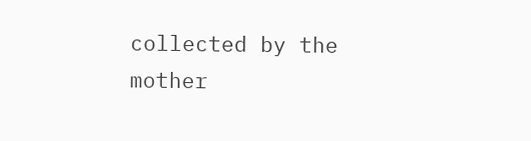collected by the mother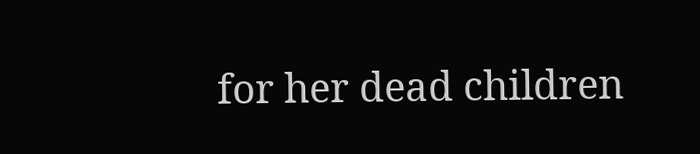for her dead children